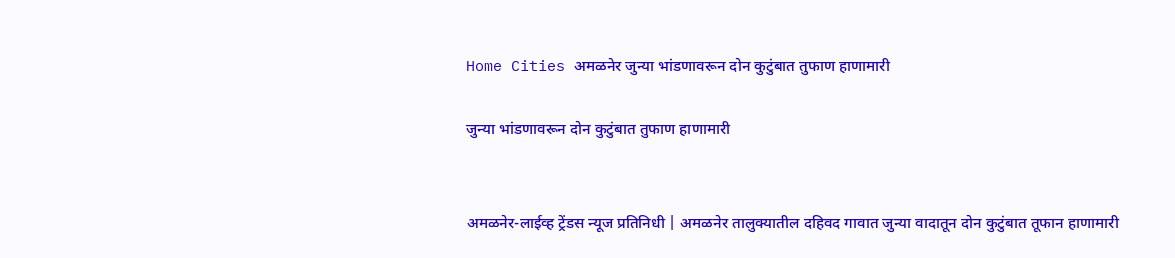Home Cities अमळनेर जुन्या भांडणावरून दोन कुटुंबात तुफाण हाणामारी

जुन्या भांडणावरून दोन कुटुंबात तुफाण हाणामारी


अमळनेर-लाईव्ह ट्रेंडस न्यूज प्रतिनिधी | अमळनेर तालुक्यातील दहिवद गावात जुन्या वादातून दोन कुटुंबात तूफान हाणामारी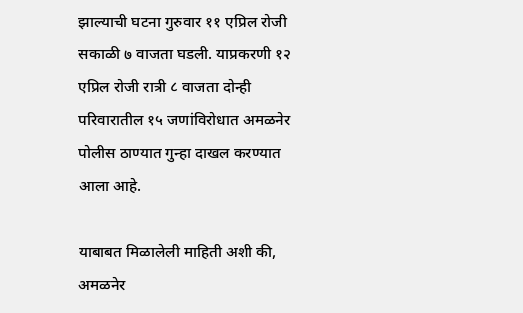झाल्याची घटना गुरुवार ११ एप्रिल रोजी सकाळी ७ वाजता घडली. याप्रकरणी १२ एप्रिल रोजी रात्री ८ वाजता दोन्ही परिवारातील १५ जणांविरोधात अमळनेर पोलीस ठाण्यात गुन्हा दाखल करण्यात आला आहे.

याबाबत मिळालेली माहिती अशी की, अमळनेर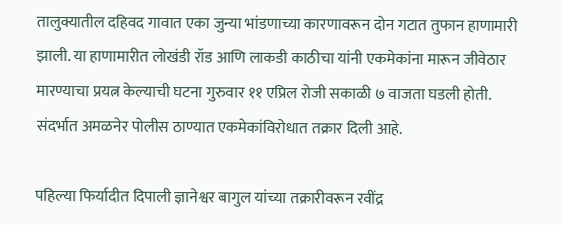तालुक्यातील दहिवद गावात एका जुन्या भांडणाच्या कारणावरून दोन गटात तुफान हाणामारी झाली. या हाणामारीत लोखंडी रॉड आणि लाकडी काठीचा यांनी एकमेकांना मारून जीवेठार मारण्याचा प्रयत्न केल्याची घटना गुरुवार ११ एप्रिल रोजी सकाळी ७ वाजता घडली होती. संदर्भात अमळनेर पोलीस ठाण्यात एकमेकांविरोधात तक्रार दिली आहे.

पहिल्या फिर्यादीत दिपाली ज्ञानेश्वर बागुल यांच्या तक्रारीवरून रवींद्र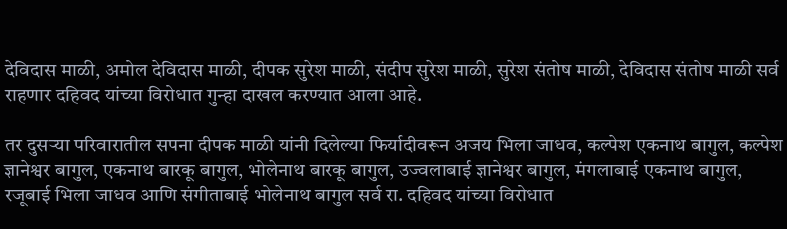देविदास माळी, अमोल देविदास माळी, दीपक सुरेश माळी, संदीप सुरेश माळी, सुरेश संतोष माळी, देविदास संतोष माळी सर्व राहणार दहिवद यांच्या विरोधात गुन्हा दाखल करण्यात आला आहे.

तर दुसऱ्या परिवारातील सपना दीपक माळी यांनी दिलेल्या फिर्यादीवरून अजय भिला जाधव, कल्पेश एकनाथ बागुल, कल्पेश ज्ञानेश्वर बागुल, एकनाथ बारकू बागुल, भोलेनाथ बारकू बागुल, उज्वलाबाई ज्ञानेश्वर बागुल, मंगलाबाई एकनाथ बागुल, रजूबाई भिला जाधव आणि संगीताबाई भोलेनाथ बागुल सर्व रा. दहिवद यांच्या विरोधात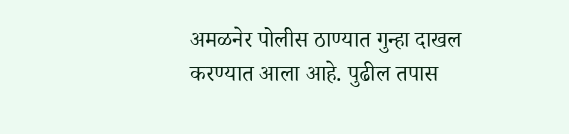अमळनेर पोलीस ठाण्यात गुन्हा दाखल करण्यात आला आहे. पुढील तपास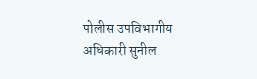पोलीस उपविभागीय अधिकारी सुनील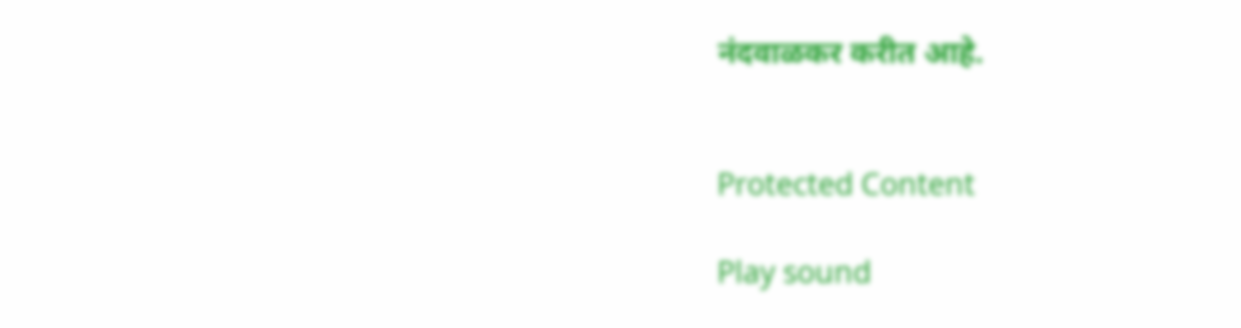नंदवाळकर करीत आहे.


Protected Content

Play sound